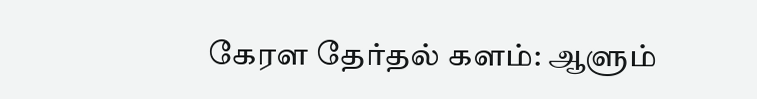கேரள தேர்தல் களம்: ஆளும்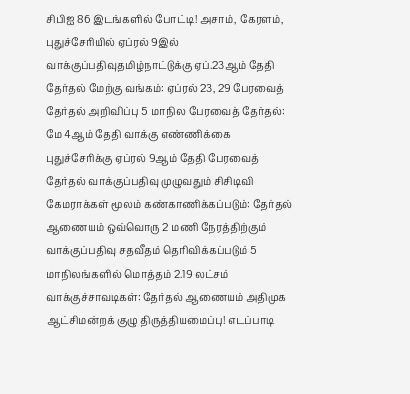சிபிஐ 86 இடங்களில் போட்டி! அசாம், கேரளம், புதுச்சேரியில் ஏப்ரல் 9இல் வாக்குப்பதிவுதமிழ்நாட்டுக்கு ஏப்.23ஆம் தேதி தேர்தல் மேற்கு வங்கம்: ஏப்ரல் 23, 29 பேரவைத் தேர்தல் அறிவிப்பு 5 மாநில பேரவைத் தேர்தல்: மே 4ஆம் தேதி வாக்கு எண்ணிக்கை புதுச்சேரிக்கு ஏப்ரல் 9ஆம் தேதி பேரவைத் தேர்தல் வாக்குப்பதிவு முழுவதும் சிசிடிவி கேமராக்கள் மூலம் கண்காணிக்கப்படும்: தேர்தல் ஆணையம் ஒவ்வொரு 2 மணி நேரத்திற்கும் வாக்குப்பதிவு சதவீதம் தெரிவிக்கப்படும் 5 மாநிலங்களில் மொத்தம் 2.19 லட்சம் வாக்குச்சாவடிகள்: தேர்தல் ஆணையம் அதிமுக ஆட்சிமன்றக் குழு திருத்தியமைப்பு! எடப்பாடி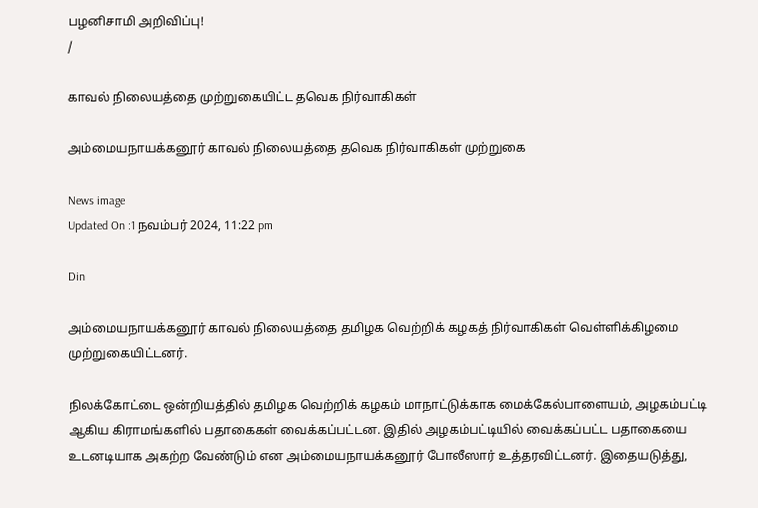பழனிசாமி அறிவிப்பு!
/

காவல் நிலையத்தை முற்றுகையிட்ட தவெக நிர்வாகிகள்

அம்மையநாயக்கனூர் காவல் நிலையத்தை தவெக நிர்வாகிகள் முற்றுகை

News image
Updated On :1 நவம்பர் 2024, 11:22 pm

Din

அம்மையநாயக்கனூர் காவல் நிலையத்தை தமிழக வெற்றிக் கழகத் நிர்வாகிகள் வெள்ளிக்கிழமை முற்றுகையிட்டனர்.

நிலக்கோட்டை ஒன்றியத்தில் தமிழக வெற்றிக் கழகம் மாநாட்டுக்காக மைக்கேல்பாளையம், அழகம்பட்டி ஆகிய கிராமங்களில் பதாகைகள் வைக்கப்பட்டன. இதில் அழகம்பட்டியில் வைக்கப்பட்ட பதாகையை உடனடியாக அகற்ற வேண்டும் என அம்மையநாயக்கனூர் போலீஸார் உத்தரவிட்டனர். இதையடுத்து,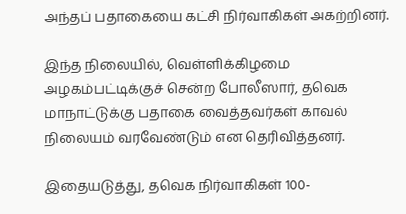அந்தப் பதாகையை கட்சி நிர்வாகிகள் அகற்றினர்.

இந்த நிலையில், வெள்ளிக்கிழமை அழகம்பட்டிக்குச் சென்ற போலீஸார், தவெக மாநாட்டுக்கு பதாகை வைத்தவர்கள் காவல் நிலையம் வரவேண்டும் என தெரிவித்தனர்.

இதையடுத்து, தவெக நிர்வாகிகள் 100-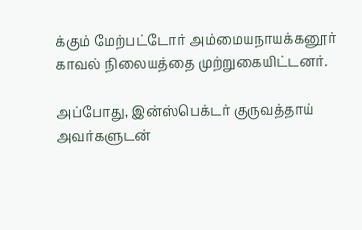க்கும் மேற்பட்டோர் அம்மையநாயக்கனூர் காவல் நிலையத்தை முற்றுகையிட்டனர்.

அப்போது, இன்ஸ்பெக்டர் குருவத்தாய் அவர்களுடன்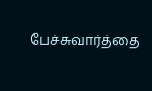பேச்சுவார்த்தை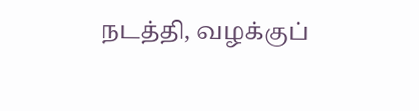நடத்தி, வழக்குப்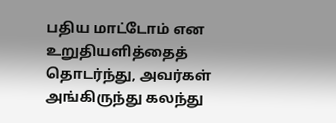பதிய மாட்டோம் என உறுதியளித்தைத் தொடர்ந்து, அவர்கள் அங்கிருந்து கலந்து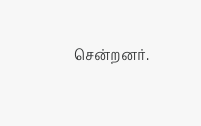சென்றனர்.